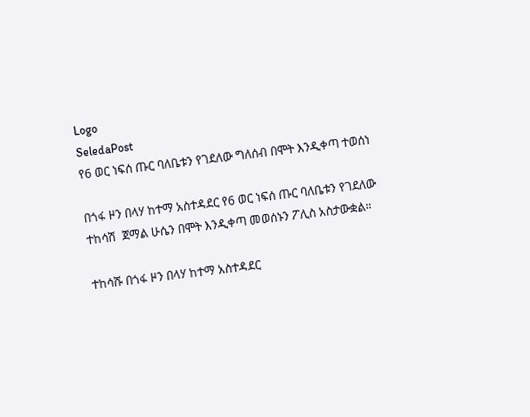Logo
SeledaPost
የ6 ወር ነፍሰ ጡር ባለቤቱን የገደለው ግለሰብ በሞት እንዲቀጣ ተወሰነ

በጎፋ ዞን በላሃ ከተማ አስተዳደር የ6 ወር ነፍሰ ጡር ባለቤቱን የገደለው ተከሳሽ  ጀማል ሁሴን በሞት እንዲቀጣ መወሰኑን ፖሊስ አስታውቋል።

ተከሳሹ በጎፋ ዞን በላሃ ከተማ አስተዳደር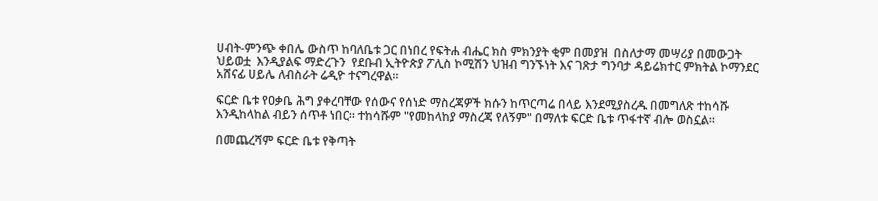ሀብት-ምንጭ ቀበሌ ውስጥ ከባለቤቱ ጋር በነበረ የፍትሐ ብሔር ክስ ምክንያት ቂም በመያዝ  በስለታማ መሣሪያ በመውጋት
ህይወቷ  እንዲያልፍ ማድረጉን  የደቡብ ኢትዮጵያ ፖሊስ ኮሚሽን ህዝብ ግንኙነት እና ገጽታ ግንባታ ዳይሬክተር ምክትል ኮማንደር አሸናፊ ሀይሌ ለብስራት ሬዲዮ ተናግረዋል።

ፍርድ ቤቱ የዐቃቤ ሕግ ያቀረባቸው የሰውና የሰነድ ማስረጃዎች ክሱን ከጥርጣሬ በላይ እንደሚያስረዱ በመግለጽ ተከሳሹ እንዲከላከል ብይን ሰጥቶ ነበር። ተከሳሹም "የመከላከያ ማስረጃ የለኝም" በማለቱ ፍርድ ቤቱ ጥፋተኛ ብሎ ወስኗል።

በመጨረሻም ፍርድ ቤቱ የቅጣት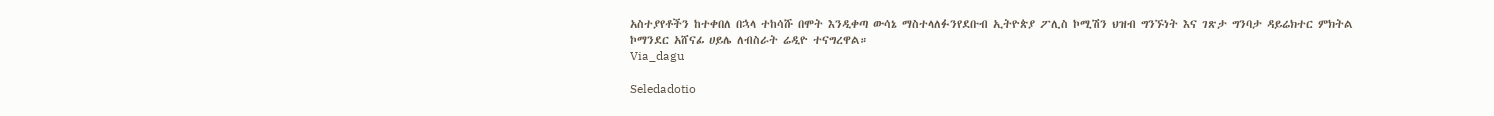አስተያየቶችን ከተቀበለ በኋላ ተከሳሹ በሞት እንዲቀጣ ውሳኔ ማስተላለፉንየደቡብ ኢትዮጵያ ፖሊስ ኮሚሽን ህዝብ ግንኙነት እና ገጽታ ግንባታ ዳይሬክተር ምክትል ኮማንደር አሸናፊ ሀይሌ ለብስራት ሬዲዮ ተናግረዋል።
Via_dagu

Seledadotio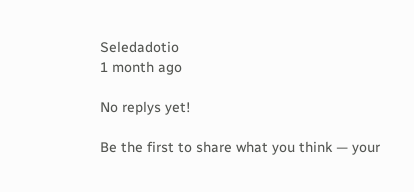Seledadotio
1 month ago

No replys yet!

Be the first to share what you think — your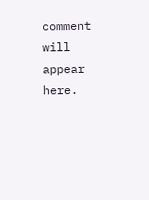comment will appear here.